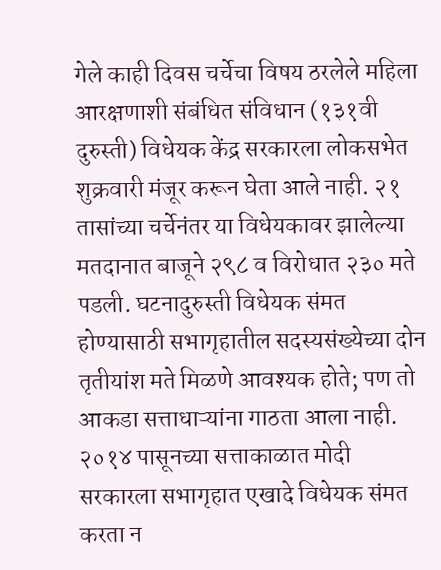गेले काही दिवस चर्चेचा विषय ठरलेले महिला आरक्षणाशी संबंधित संविधान (१३१वी दुरुस्ती) विधेयक केंद्र सरकारला लोकसभेत शुक्रवारी मंजूर करून घेता आले नाही. २१ तासांच्या चर्चेनंतर या विधेयकावर झालेल्या मतदानात बाजूने २९८ व विरोधात २३० मते पडली. घटनादुरुस्ती विधेयक संमत होण्यासाठी सभागृहातील सदस्यसंख्येच्या दोन तृतीयांश मते मिळणे आवश्यक होते; पण तो आकडा सत्ताधाऱ्यांना गाठता आला नाही.
२०१४ पासूनच्या सत्ताकाळात मोदी सरकारला सभागृहात एखादे विधेयक संमत करता न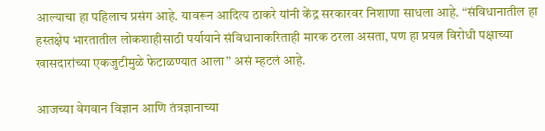आल्याचा हा पहिलाच प्रसंग आहे. यावरून आदित्य ठाकरे यांनी केंद्र सरकारवर निशाणा साधला आहे. “संविधानातील हा हस्तक्षेप भारतातील लोकशाहीसाठी पर्यायाने संविधानाकरिताही मारक ठरला असता, पण हा प्रयत्न विरोधी पक्षाच्या खासदारांच्या एकजुटीमुळे फेटाळण्यात आला” असं म्हटलं आहे.

आजच्या वेगवान विज्ञान आणि तंत्रज्ञानाच्या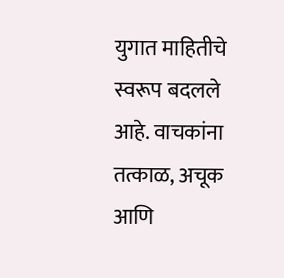युगात माहितीचे स्वरूप बदलले आहे. वाचकांना तत्काळ, अचूक आणि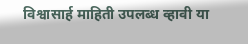विश्वासार्ह माहिती उपलब्ध व्हावी या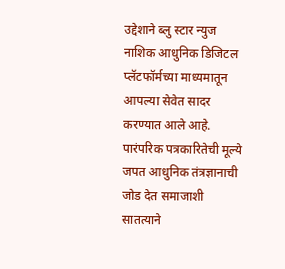उद्देशाने ब्लु स्टार न्युज नाशिक आधुनिक डिजिटल प्लॅटफॉर्मच्या माध्यमातून आपल्या सेवेत सादर करण्यात आले आहे. पारंपरिक पत्रकारितेची मूल्ये जपत आधुनिक तंत्रज्ञानाची जोड देत समाजाशी सातत्याने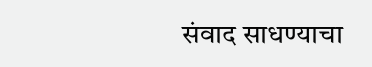संवाद साधण्याचा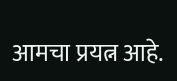आमचा प्रयत्न आहे.